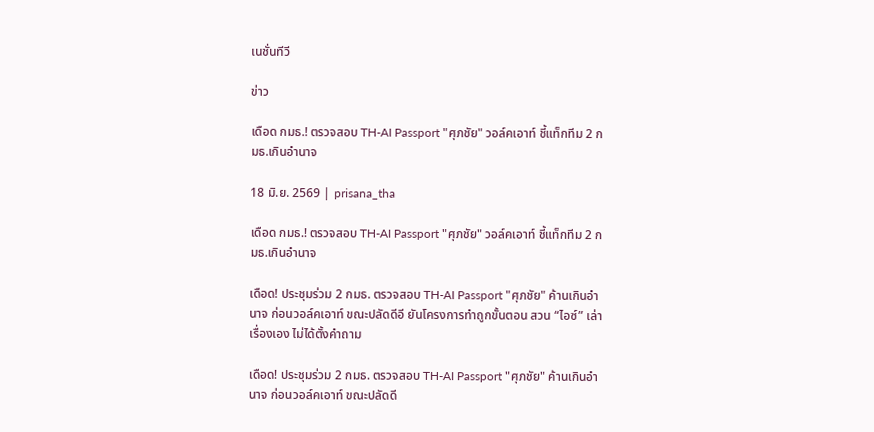เนชั่นทีวี

ข่าว

เดือด กมธ.! ตรวจสอบ TH-AI Passport "ศุภชัย" วอล์คเอาท์ ชี้แท็กทีม 2 กมธ.เกินอำนาจ

18 มิ.ย. 2569 | prisana_tha

เดือด กมธ.! ตรวจสอบ TH-AI Passport "ศุภชัย" วอล์คเอาท์ ชี้แท็กทีม 2 กมธ.เกินอำนาจ

เดือด! ประชุมร่วม 2 กมธ. ตรวจสอบ TH-AI Passport "ศุภชัย" ค้านเกินอำนาจ ก่อนวอล์คเอาท์ ขณะปลัดดีอี ยันโครงการทำถูกขั้นตอน สวน “ไอซ์” เล่าเรื่องเอง ไม่ได้ตั้งคำถาม

เดือด! ประชุมร่วม 2 กมธ. ตรวจสอบ TH-AI Passport "ศุภชัย" ค้านเกินอำนาจ ก่อนวอล์คเอาท์ ขณะปลัดดี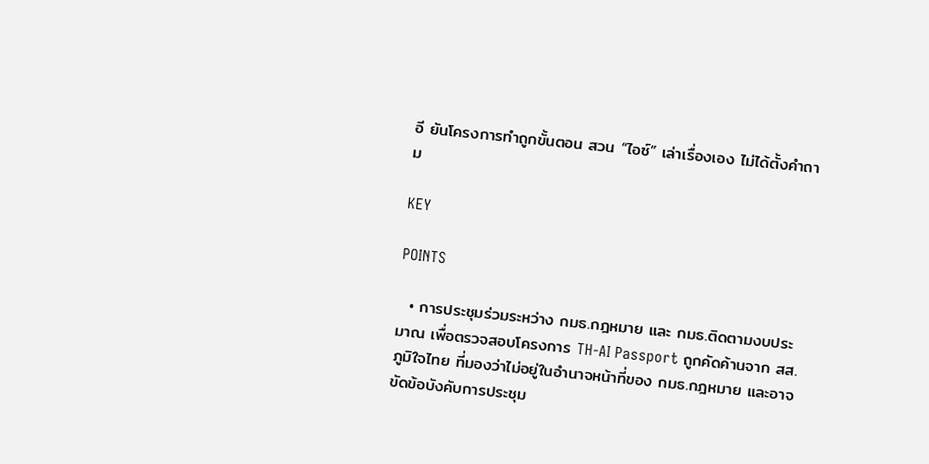อี ยันโครงการทำถูกขั้นตอน สวน “ไอซ์” เล่าเรื่องเอง ไม่ได้ตั้งคำถาม

KEY

POINTS

  • การประชุมร่วมระหว่าง กมธ.กฎหมาย และ กมธ.ติดตามงบประมาณ เพื่อตรวจสอบโครงการ TH-AI Passport ถูกคัดค้านจาก สส.ภูมิใจไทย ที่มองว่าไม่อยู่ในอำนาจหน้าที่ของ กมธ.กฎหมาย และอาจขัดข้อบังคับการประชุม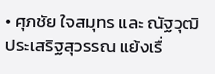• ศุภชัย ใจสมุทร และ ณัฐวุฒิ ประเสริฐสุวรรณ แย้งเรื่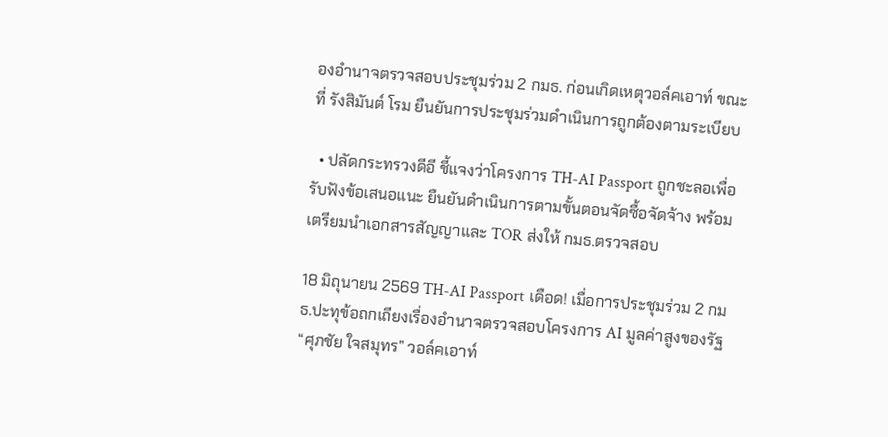องอำนาจตรวจสอบประชุมร่วม 2 กมธ. ก่อนเกิดเหตุวอล์คเอาท์ ขณะที่ รังสิมันต์ โรม ยืนยันการประชุมร่วมดำเนินการถูกต้องตามระเบียบ

  • ปลัดกระทรวงดีอี ชี้แจงว่าโครงการ TH-AI Passport ถูกชะลอเพื่อรับฟังข้อเสนอแนะ ยืนยันดำเนินการตามขั้นตอนจัดซื้อจัดจ้าง พร้อมเตรียมนำเอกสารสัญญาและ TOR ส่งให้ กมธ.ตรวจสอบ

18 มิถุนายน 2569 TH-AI Passport เดือด! เมื่อการประชุมร่วม 2 กมธ.ปะทุข้อถกเถียงเรื่องอำนาจตรวจสอบโครงการ AI มูลค่าสูงของรัฐ “ศุภชัย ใจสมุทร” วอล์คเอาท์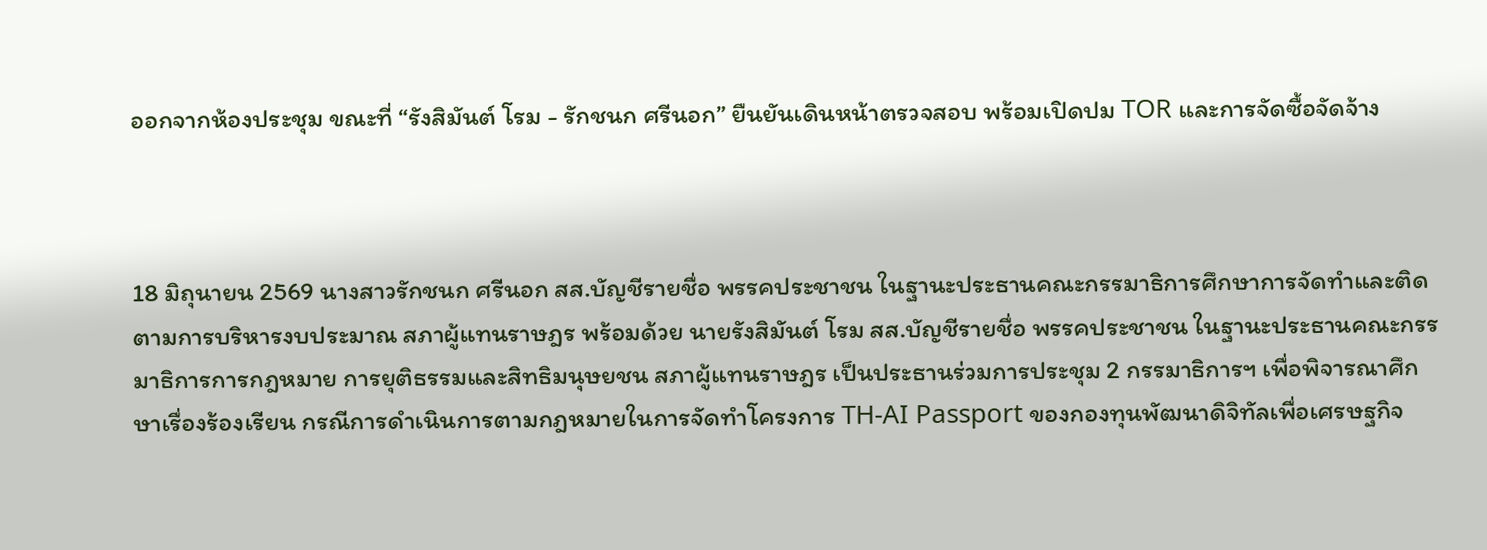ออกจากห้องประชุม ขณะที่ “รังสิมันต์ โรม - รักชนก ศรีนอก” ยืนยันเดินหน้าตรวจสอบ พร้อมเปิดปม TOR และการจัดซื้อจัดจ้าง



18 มิถุนายน 2569 นางสาวรักชนก ศรีนอก สส.บัญชีรายชื่อ พรรคประชาชน ในฐานะประธานคณะกรรมาธิการศึกษาการจัดทำและติดตามการบริหารงบประมาณ สภาผู้แทนราษฎร พร้อมด้วย นายรังสิมันต์ โรม สส.บัญชีรายชื่อ พรรคประชาชน ในฐานะประธานคณะกรรมาธิการการกฎหมาย การยุติธรรมและสิทธิมนุษยชน สภาผู้แทนราษฎร เป็นประธานร่วมการประชุม 2 กรรมาธิการฯ เพื่อพิจารณาศึกษาเรื่องร้องเรียน กรณีการดำเนินการตามกฎหมายในการจัดทำโครงการ TH-AI Passport ของกองทุนพัฒนาดิจิทัลเพื่อเศรษฐกิจ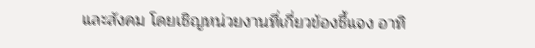และสังคม โดยเชิญหน่วยงานที่เกี่ยวข้องชี้แจง อาทิ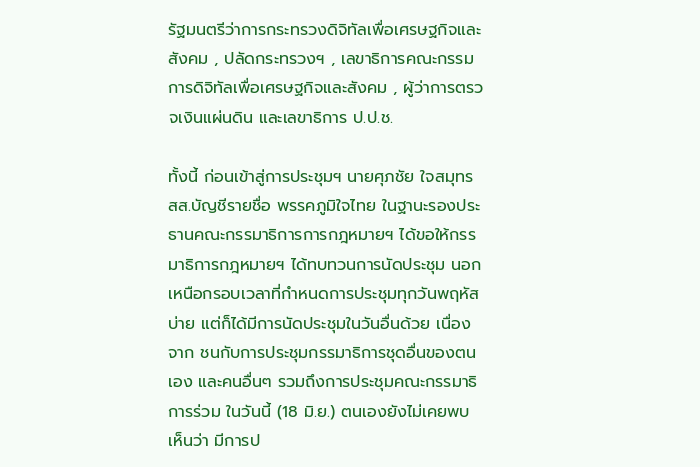รัฐมนตรีว่าการกระทรวงดิจิทัลเพื่อเศรษฐกิจและสังคม , ปลัดกระทรวงฯ , เลขาธิการคณะกรรมการดิจิทัลเพื่อเศรษฐกิจและสังคม , ผู้ว่าการตรวจเงินแผ่นดิน และเลขาธิการ ป.ป.ช.

ทั้งนี้ ก่อนเข้าสู่การประชุมฯ นายศุภชัย ใจสมุทร สส.บัญชีรายชื่อ พรรคภูมิใจไทย ในฐานะรองประธานคณะกรรมาธิการการกฎหมายฯ ได้ขอให้กรรมาธิการกฎหมายฯ ได้ทบทวนการนัดประชุม นอกเหนือกรอบเวลาที่กำหนดการประชุมทุกวันพฤหัสบ่าย แต่ก็ได้มีการนัดประชุมในวันอื่นด้วย เนื่องจาก ชนกับการประชุมกรรมาธิการชุดอื่นของตนเอง และคนอื่นๆ รวมถึงการประชุมคณะกรรมาธิการร่วม ในวันนี้ (18 มิ.ย.) ตนเองยังไม่เคยพบเห็นว่า มีการป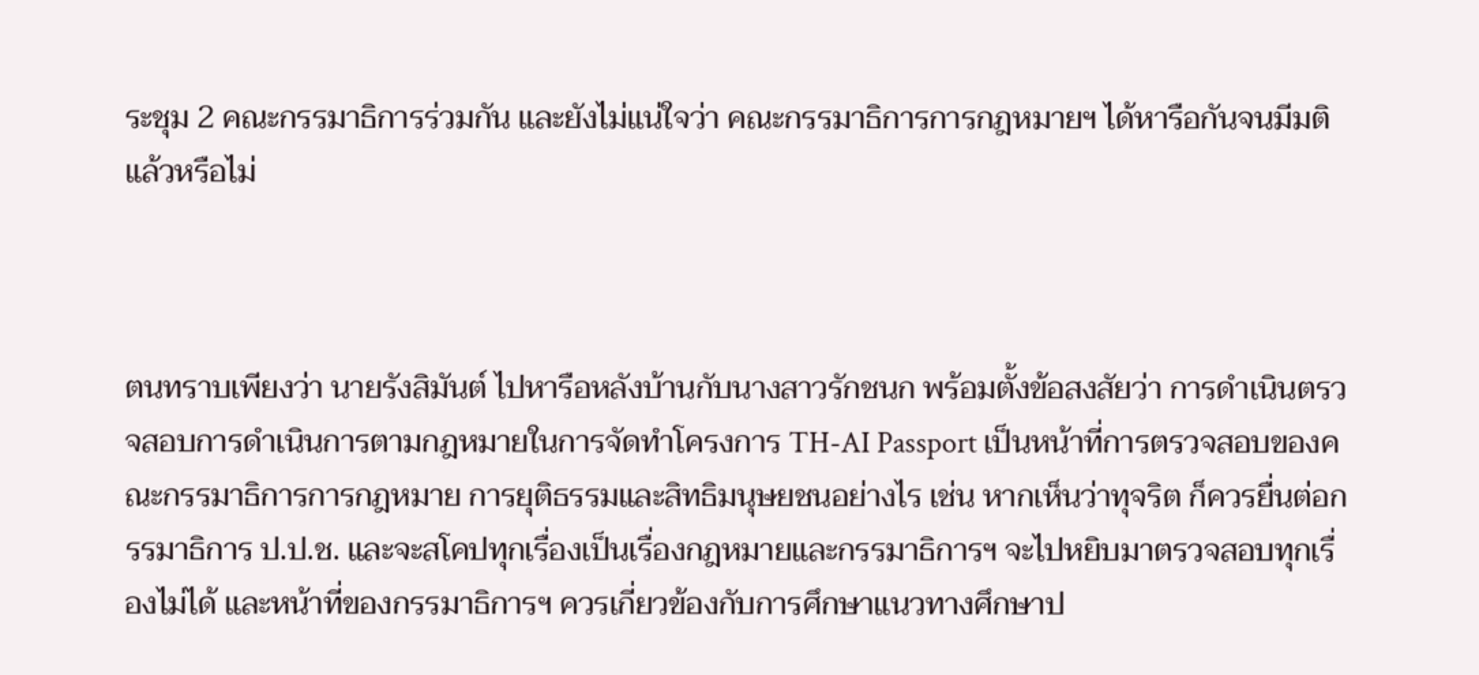ระชุม 2 คณะกรรมาธิการร่วมกัน และยังไม่แน่ใจว่า คณะกรรมาธิการการกฎหมายฯ ได้หารือกันจนมีมติแล้วหรือไม่



ตนทราบเพียงว่า นายรังสิมันต์ ไปหารือหลังบ้านกับนางสาวรักชนก พร้อมตั้งข้อสงสัยว่า การดำเนินตรวจสอบการดำเนินการตามกฎหมายในการจัดทำโครงการ TH-AI Passport เป็นหน้าที่การตรวจสอบของคณะกรรมาธิการการกฎหมาย การยุติธรรมและสิทธิมนุษยชนอย่างไร เช่น หากเห็นว่าทุจริต ก็ควรยื่นต่อกรรมาธิการ ป.ป.ช. และจะสโคปทุกเรื่องเป็นเรื่องกฎหมายและกรรมาธิการฯ จะไปหยิบมาตรวจสอบทุกเรื่องไม่ได้ และหน้าที่ของกรรมาธิการฯ ควรเกี่ยวข้องกับการศึกษาแนวทางศึกษาป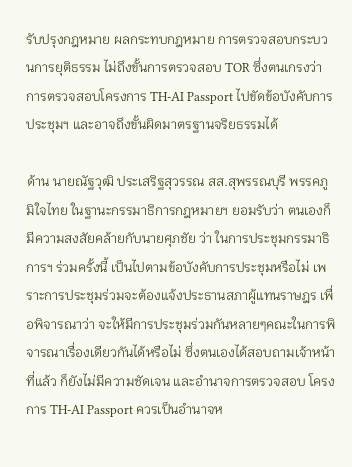รับปรุงกฎหมาย ผลกระทบกฎหมาย การตรวจสอบกระบวนการยุติธรรม ไม่ถึงขั้นการตรวจสอบ TOR ซึ่งตนเกรงว่า การตรวจสอบโครงการ TH-AI Passport ไปขัดข้อบังคับการประชุมฯ และอาจถึงขั้นผิดมาตรฐานจริยธรรมได้

ด้าน นายณัฐวุฒิ ประเสริฐสุวรรณ สส.สุพรรณบุรี พรรคภูมิใจไทย ในฐานะกรรมาธิการกฎหมายฯ ยอมรับว่า ตนเองก็มีความสงสัยคล้ายกับนายศุภชัย ว่า ในการประชุมกรรมาธิการฯ ร่วมครั้งนี้ เป็นไปตามข้อบังคับการประชุมหรือไม่ เพราะการประชุมร่วมจะต้องแจ้งประธานสภาผู้แทนราษฎร เพื่อพิจารณาว่า จะให้มีการประชุมร่วมกันหลายๆคณะในการพิจารณาเรื่องเดียวกันได้หรือไม่ ซึ่งตนเองได้สอบถามเจ้าหน้าที่แล้ว ก็ยังไม่มีความชัดเจน และอำนาจการตรวจสอบ โครงการ TH-AI Passport ควรเป็นอำนาจห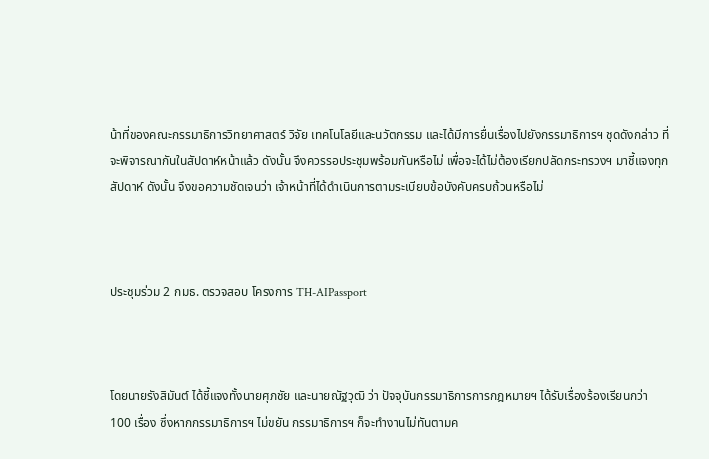น้าที่ของคณะกรรมาธิการวิทยาศาสตร์ วิจัย เทคโนโลยีและนวัตกรรม และได้มีการยื่นเรื่องไปยังกรรมาธิการฯ ชุดดังกล่าว ที่จะพิจารณากันในสัปดาห์หน้าแล้ว ดังนั้น จึงควรรอประชุมพร้อมกันหรือไม่ เพื่อจะได้ไม่ต้องเรียกปลัดกระทรวงฯ มาชี้แจงทุกสัปดาห์ ดังนั้น จึงขอความชัดเจนว่า เจ้าหน้าที่ได้ดำเนินการตามระเบียบข้อบังคับครบถ้วนหรือไม่



ประชุมร่วม 2 กมธ. ตรวจสอบ โครงการ TH-AIPassport



โดยนายรังสิมันต์ ได้ชี้แจงทั้งนายศุภชัย และนายณัฐวุฒิ ว่า ปัจจุบันกรรมาธิการการกฎหมายฯ ได้รับเรื่องร้องเรียนกว่า 100 เรื่อง ซึ่งหากกรรมาธิการฯ ไม่ขยัน กรรมาธิการฯ ก็จะทำงานไม่ทันตามค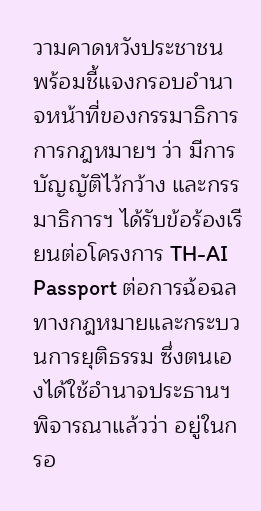วามคาดหวังประชาชน พร้อมชี้แจงกรอบอำนาจหน้าที่ของกรรมาธิการการกฎหมายฯ ว่า มีการบัญญัติไว้กว้าง และกรรมาธิการฯ ได้รับข้อร้องเรียนต่อโครงการ TH-AI Passport ต่อการฉ้อฉลทางกฎหมายและกระบวนการยุติธรรม ซึ่งตนเองได้ใช้อำนาจประธานฯ พิจารณาแล้วว่า อยู่ในกรอ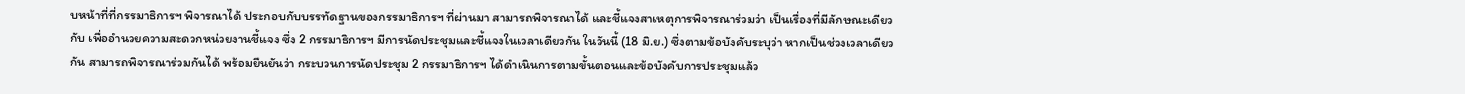บหน้าที่ที่กรรมาธิการฯ พิจารณาได้ ประกอบกับบรรทัดฐานของกรรมาธิการฯ ที่ผ่านมา สามารถพิจารณาได้ และชี้แจงสาเหตุการพิจารณาร่วมว่า เป็นเรื่องที่มีลักษณะเดียวกับ เพื่ออำนวยความสะดวกหน่วยงานชี้แจง ซึ่ง 2 กรรมาธิการฯ มีการนัดประชุมและชี้แจงในเวลาเดียวกัน ในวันนี้ (18 มิ.ย.) ซึ่งตามข้อบังคับระบุว่า หากเป็นช่วงเวลาเดียวกัน สามารถพิจารณาร่วมกันได้ พร้อมยืนยันว่า กระบวนการนัดประชุม 2 กรรมาธิการฯ ได้ดำเนินการตามขั้นตอนและข้อบังคับการประชุมแล้ว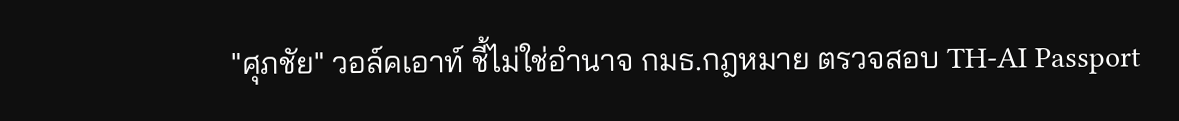"ศุภชัย" วอล์คเอาท์ ชี้ไม่ใช่อำนาจ กมธ.กฎหมาย ตรวจสอบ TH-AI Passport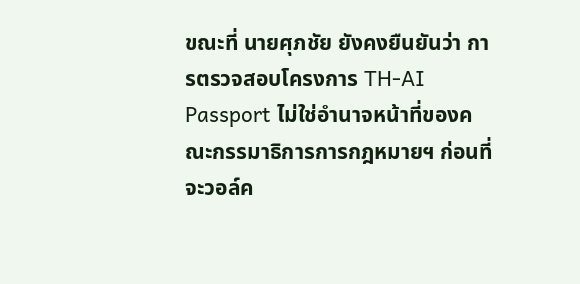ขณะที่ นายศุภชัย ยังคงยืนยันว่า การตรวจสอบโครงการ TH-AI Passport ไม่ใช่อำนาจหน้าที่ของคณะกรรมาธิการการกฎหมายฯ ก่อนที่จะวอล์ค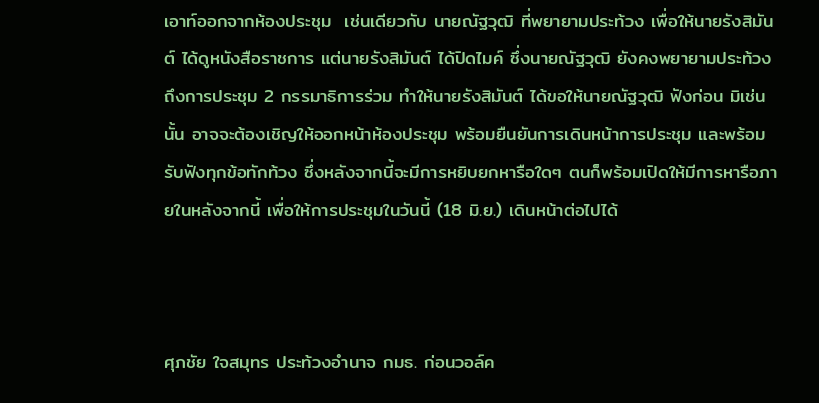เอาท์ออกจากห้องประชุม  เช่นเดียวกับ นายณัฐวุฒิ ที่พยายามประท้วง เพื่อให้นายรังสิมันต์ ได้ดูหนังสือราชการ แต่นายรังสิมันต์ ได้ปิดไมค์ ซึ่งนายณัฐวุฒิ ยังคงพยายามประท้วงถึงการประชุม 2 กรรมาธิการร่วม ทำให้นายรังสิมันต์ ได้ขอให้นายณัฐวุฒิ ฟังก่อน มิเช่นนั้น อาจจะต้องเชิญให้ออกหน้าห้องประชุม พร้อมยืนยันการเดินหน้าการประชุม และพร้อมรับฟังทุกข้อทักท้วง ซึ่งหลังจากนี้จะมีการหยิบยกหารือใดๆ ตนก็พร้อมเปิดให้มีการหารือภายในหลังจากนี้ เพื่อให้การประชุมในวันนี้ (18 มิ.ย.) เดินหน้าต่อไปได้



ศุภชัย ใจสมุทร ประท้วงอำนาจ กมธ. ก่อนวอล์ค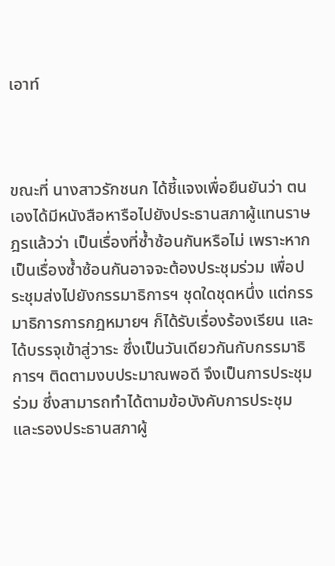เอาท์



ขณะที่ นางสาวรักชนก ได้ชี้แจงเพื่อยืนยันว่า ตนเองได้มีหนังสือหารือไปยังประธานสภาผู้แทนราษฎรแล้วว่า เป็นเรื่องที่ซ้ำซ้อนกันหรือไม่ เพราะหากเป็นเรื่องซ้ำซ้อนกันอาจจะต้องประชุมร่วม เพื่อประชุมส่งไปยังกรรมาธิการฯ ชุดใดชุดหนึ่ง แต่กรรมาธิการการกฎหมายฯ ก็ได้รับเรื่องร้องเรียน และได้บรรจุเข้าสู่วาระ ซึ่งเป็นวันเดียวกันกับกรรมาธิการฯ ติดตามงบประมาณพอดี จึงเป็นการประชุมร่วม ซึ่งสามารถทำได้ตามข้อบังคับการประชุม และรองประธานสภาผู้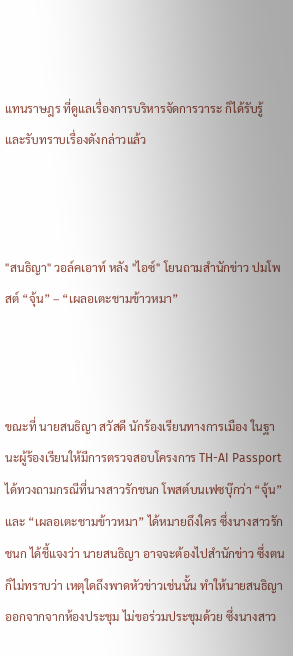แทนราษฎร ที่ดูแลเรื่องการบริหารจัดการวาระ ก็ได้รับรู้ และรับทราบเรื่องดังกล่าวแล้ว



"สนธิญา" วอล์คเอาท์ หลัง "ไอซ์" โยนถามสำนักข่าว ปมโพสต์ “จุ้น” – “เผลอเตะชามข้าวหมา”



ขณะที่ นายสนธิญา สวัสดี นักร้องเรียนทางการเมือง ในฐานะผู้ร้องเรียนให้มีการตรวจสอบโครงการ TH-AI Passport ได้ทวงถามกรณีที่นางสาวรักชนก โพสต์บนเฟซบุ๊กว่า “จุ้น” และ “เผลอเตะชามข้าวหมา” ได้หมายถึงใคร ซึ่งนางสาวรักชนก ได้ชี้แจงว่า นายสนธิญา อาจจะต้องไปสำนักข่าว ซึ่งตนก็ไม่ทราบว่า เหตุใดถึงพาดหัวข่าวเช่นนั้น ทำให้นายสนธิญา ออกจากจากห้องประชุม ไม่ขอร่วมประชุมด้วย ซึ่งนางสาว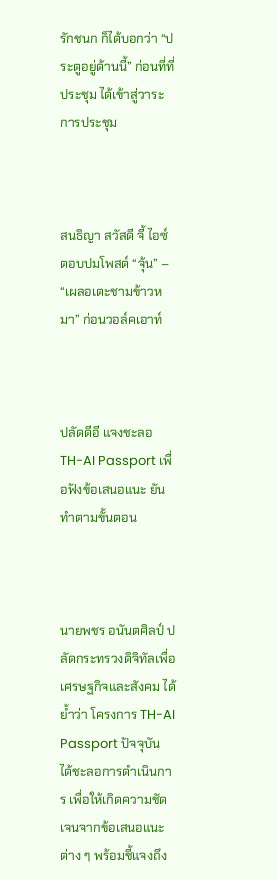รักชนก ก็ได้บอกว่า “ประตูอยู่ด้านนี้” ก่อนที่ที่ประชุม ได้เข้าสู่วาระการประชุม



สนธิญา สวัสดี จี้ ไอซ์ ตอบปมโพสต์ “จุ้น” – “เผลอเตะชามข้าวหมา” ก่อนวอล์คเอาท์



ปลัดดีอี แจงชะลอ TH-AI Passport เพื่อฟังข้อเสนอแนะ ยันทำตามขั้นตอน



นายพชร อนันตศิลป์ ปลัดกระทรวงดิจิทัลเพื่อเศรษฐกิจและสังคม ได้ย้ำว่า โครงการ TH-AI Passport ปัจจุบัน ได้ชะลอการดำเนินการ เพื่อให้เกิดความชัดเจนจากข้อเสนอแนะต่าง ๆ พร้อมชี้แจงถึง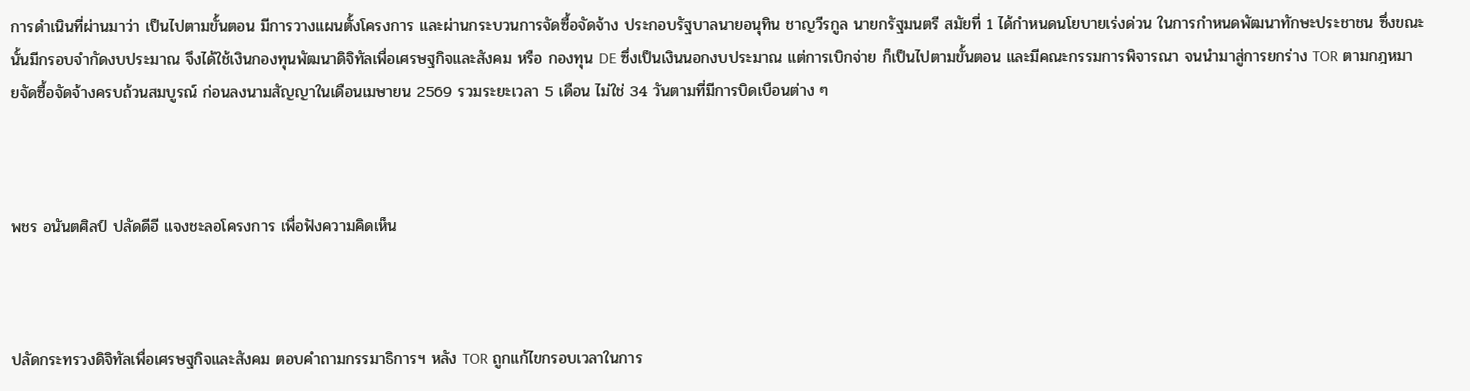การดำเนินที่ผ่านมาว่า เป็นไปตามขั้นตอน มีการวางแผนตั้งโครงการ และผ่านกระบวนการจัดซื้อจัดจ้าง ประกอบรัฐบาลนายอนุทิน ชาญวีรกูล นายกรัฐมนตรี สมัยที่ 1 ได้กำหนดนโยบายเร่งด่วน ในการกำหนดพัฒนาทักษะประชาชน ซึ่งขณะนั้นมีกรอบจำกัดงบประมาณ จึงได้ใช้เงินกองทุนพัฒนาดิจิทัลเพื่อเศรษฐกิจและสังคม หรือ กองทุน DE ซึ่งเป็นเงินนอกงบประมาณ แต่การเบิกจ่าย ก็เป็นไปตามขั้นตอน และมีคณะกรรมการพิจารณา จนนำมาสู่การยกร่าง TOR ตามกฎหมายจัดซื้อจัดจ้างครบถ้วนสมบูรณ์ ก่อนลงนามสัญญาในเดือนเมษายน 2569 รวมระยะเวลา 5 เดือน ไม่ใช่ 34 วันตามที่มีการบิดเบือนต่าง ๆ



พชร อนันตศิลป์ ปลัดดีอี แจงชะลอโครงการ เพื่อฟังความคิดเห็น



ปลัดกระทรวงดิจิทัลเพื่อเศรษฐกิจและสังคม ตอบคำถามกรรมาธิการฯ หลัง TOR ถูกแก้ไขกรอบเวลาในการ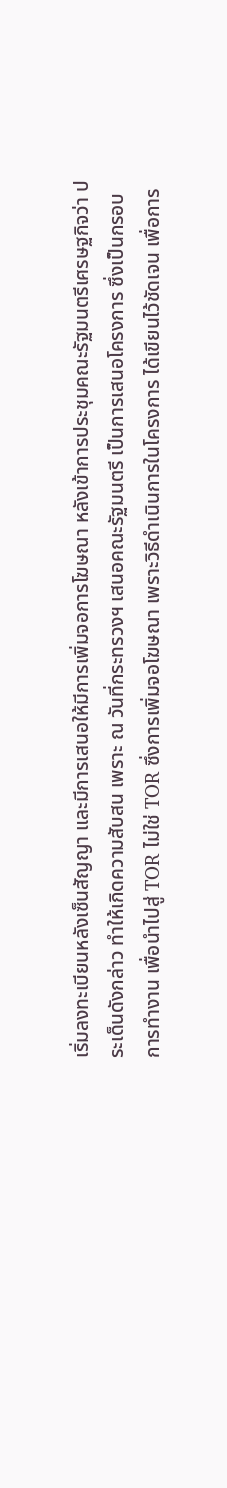เริ่มลงทะเบียนหลังเซ็นสัญญา และมีการเสนอให้มีการเพิ่มจอการโฆษณา หลังเข้าการประชุมคณะรัฐมนตรีเศรษฐกิจว่า ประเด็นดังกล่าว ทำให้เกิดความสับสน เพราะ ณ วันที่กระทรวงฯ เสนอคณะรัฐมนตรี เป็นการเสนอโครงการ ซึ่งเป็นกรอบการทำงาน เพื่อนำไปสู่ TOR ไม่ใช่ TOR ซึ่งการเพิ่มจอโฆษณา เพราะวิธีดำเนินการในโครงการ ได้เขียนไว้ชัดเจน เพื่อการ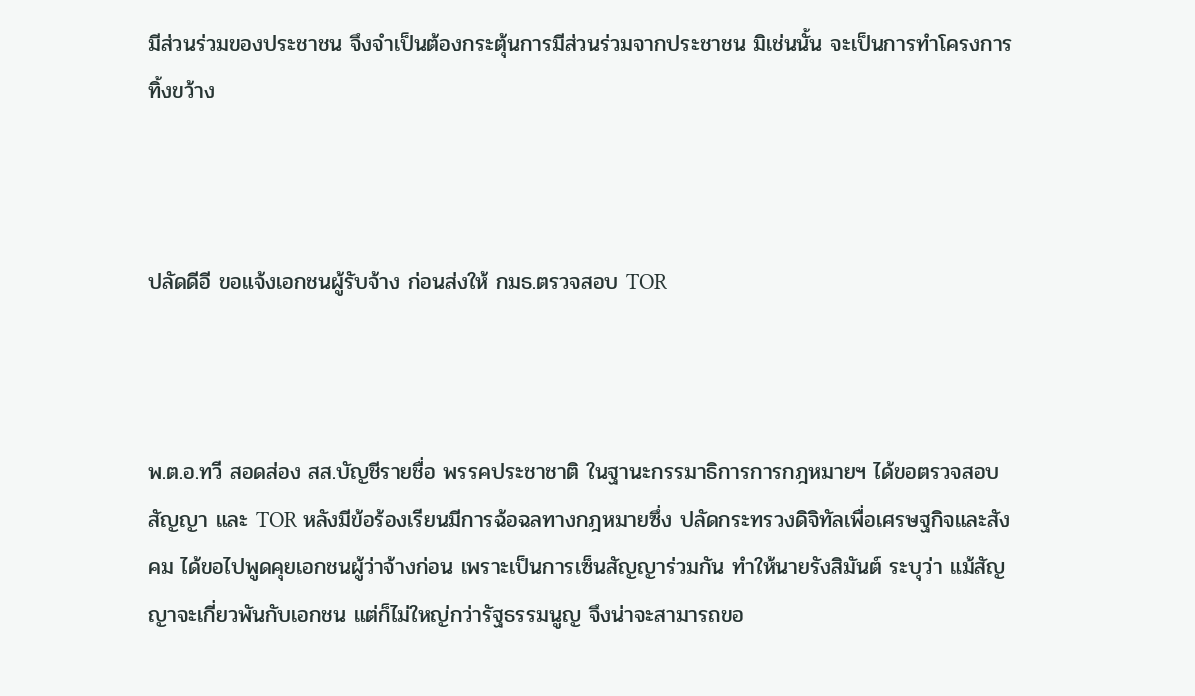มีส่วนร่วมของประชาชน จึงจำเป็นต้องกระตุ้นการมีส่วนร่วมจากประชาชน มิเช่นนั้น จะเป็นการทำโครงการทิ้งขว้าง



ปลัดดีอี ขอแจ้งเอกชนผู้รับจ้าง ก่อนส่งให้ กมธ.ตรวจสอบ TOR



พ.ต.อ.ทวี สอดส่อง สส.บัญชีรายชื่อ พรรคประชาชาติ ในฐานะกรรมาธิการการกฎหมายฯ ได้ขอตรวจสอบสัญญา และ TOR หลังมีข้อร้องเรียนมีการฉ้อฉลทางกฎหมายซึ่ง ปลัดกระทรวงดิจิทัลเพื่อเศรษฐกิจและสังคม ได้ขอไปพูดคุยเอกชนผู้ว่าจ้างก่อน เพราะเป็นการเซ็นสัญญาร่วมกัน ทำให้นายรังสิมันต์ ระบุว่า แม้สัญญาจะเกี่ยวพันกับเอกชน แต่ก็ไม่ใหญ่กว่ารัฐธรรมนูญ จึงน่าจะสามารถขอ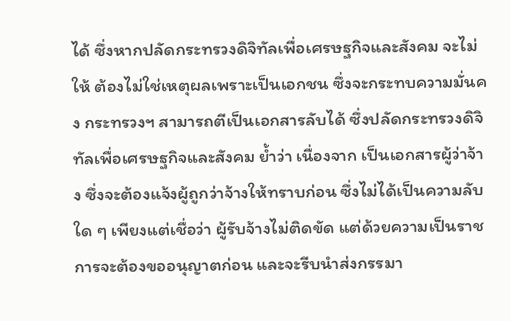ได้ ซึ่งหากปลัดกระทรวงดิจิทัลเพื่อเศรษฐกิจและสังคม จะไม่ให้ ต้องไม่ใช่เหตุผลเพราะเป็นเอกชน ซึ่งจะกระทบความมั่นคง กระทรวงฯ สามารถตีเป็นเอกสารลับได้ ซึ่งปลัดกระทรวงดิจิทัลเพื่อเศรษฐกิจและสังคม ย้ำว่า เนื่องจาก เป็นเอกสารผู้ว่าจ้าง ซึ่งจะต้องแจ้งผู้ถูกว่าจ้างให้ทราบก่อน ซึ่งไม่ได้เป็นความลับใด ๆ เพียงแต่เชื่อว่า ผู้รับจ้างไม่ติดขัด แต่ด้วยความเป็นราชการจะต้องขออนุญาตก่อน และจะรีบนำส่งกรรมา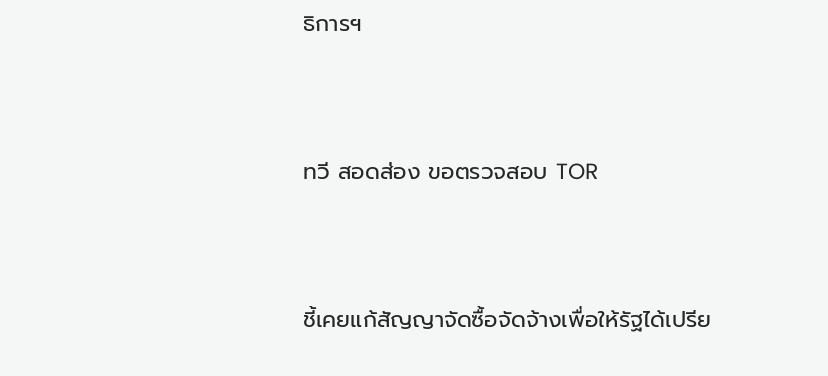ธิการฯ



ทวี สอดส่อง ขอตรวจสอบ TOR



ชี้เคยแก้สัญญาจัดซื้อจัดจ้างเพื่อให้รัฐได้เปรีย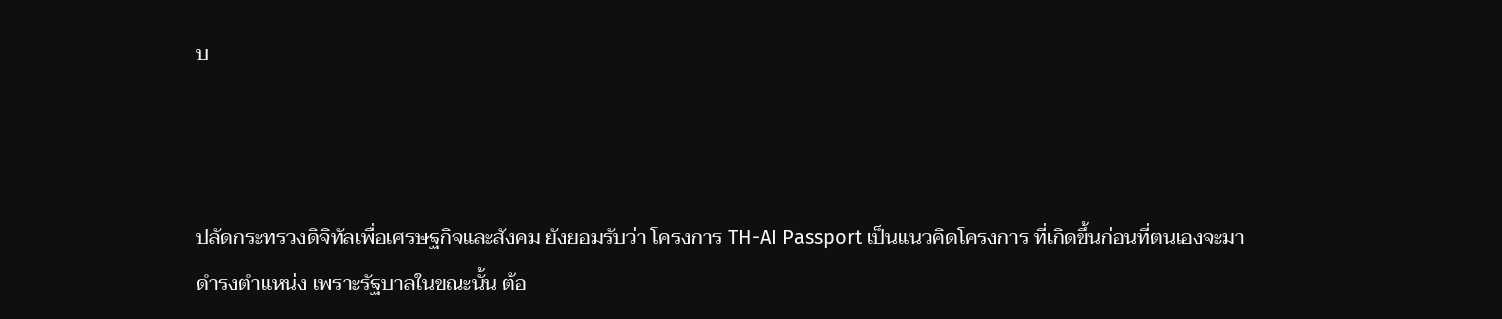บ



ปลัดกระทรวงดิจิทัลเพื่อเศรษฐกิจและสังคม ยังยอมรับว่า โครงการ TH-AI Passport เป็นแนวคิดโครงการ ที่เกิดขึ้นก่อนที่ตนเองจะมาดำรงตำแหน่ง เพราะรัฐบาลในขณะนั้น ต้อ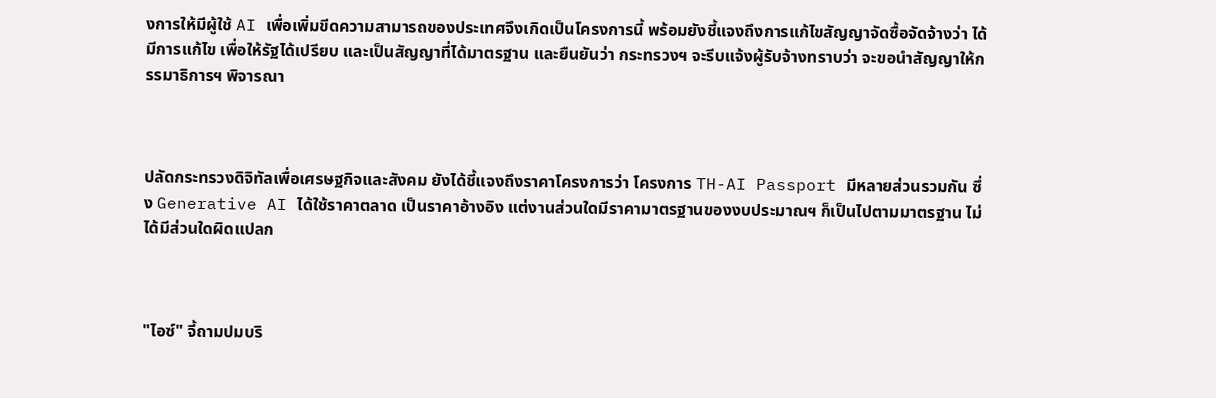งการให้มีผู้ใช้ AI เพื่อเพิ่มขีดความสามารถของประเทศจึงเกิดเป็นโครงการนี้ พร้อมยังชี้แจงถึงการแก้ไขสัญญาจัดซื้อจัดจ้างว่า ได้มีการแก้ไข เพื่อให้รัฐได้เปรียบ และเป็นสัญญาที่ได้มาตรฐาน และยืนยันว่า กระทรวงฯ จะรีบแจ้งผู้รับจ้างทราบว่า จะขอนำสัญญาให้กรรมาธิการฯ พิจารณา



ปลัดกระทรวงดิจิทัลเพื่อเศรษฐกิจและสังคม ยังได้ชี้แจงถึงราคาโครงการว่า โครงการ TH-AI Passport มีหลายส่วนรวมกัน ซึ่ง Generative AI ได้ใช้ราคาตลาด เป็นราคาอ้างอิง แต่งานส่วนใดมีราคามาตรฐานของงบประมาณฯ ก็เป็นไปตามมาตรฐาน ไม่ได้มีส่วนใดผิดแปลก



"ไอซ์" จี้ถามปมบริ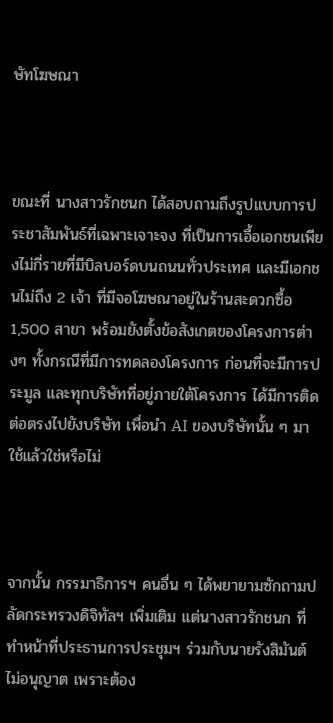ษัทโฆษณา



ขณะที่ นางสาวรักชนก ได้สอบถามถึงรูปแบบการประชาสัมพันธ์ที่เฉพาะเจาะจง ที่เป็นการเอื้อเอกชนเพียงไม่กี่รายที่มีบิลบอร์ดบนถนนทั่วประเทศ และมีเอกชนไม่ถึง 2 เจ้า ที่มีจอโฆษณาอยู่ในร้านสะดวกซื้อ 1,500 สาขา พร้อมยังตั้งข้อสังเกตของโครงการต่างๆ ทั้งกรณีที่มีการทดลองโครงการ ก่อนที่จะมีการประมูล และทุกบริษัทที่อยู่ภายใต้โครงการ ได้มีการติดต่อตรงไปยังบริษัท เพื่อนำ AI ของบริษัทนั้น ๆ มาใช้แล้วใช่หรือไม่



จากนั้น กรรมาธิการฯ คนอื่น ๆ ได้พยายามซักถามปลัดกระทรวงดิจิทัลฯ เพิ่มเติม แต่นางสาวรักชนก ที่ทำหน้าที่ประธานการประชุมฯ ร่วมกับนายรังสิมันต์ ไม่อนุญาต เพราะต้อง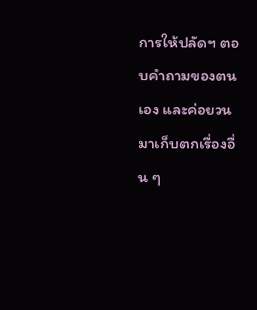การให้ปลัดฯ ตอบคำถามของตนเอง และค่อยวนมาเก็บตกเรื่องอื่น ๆ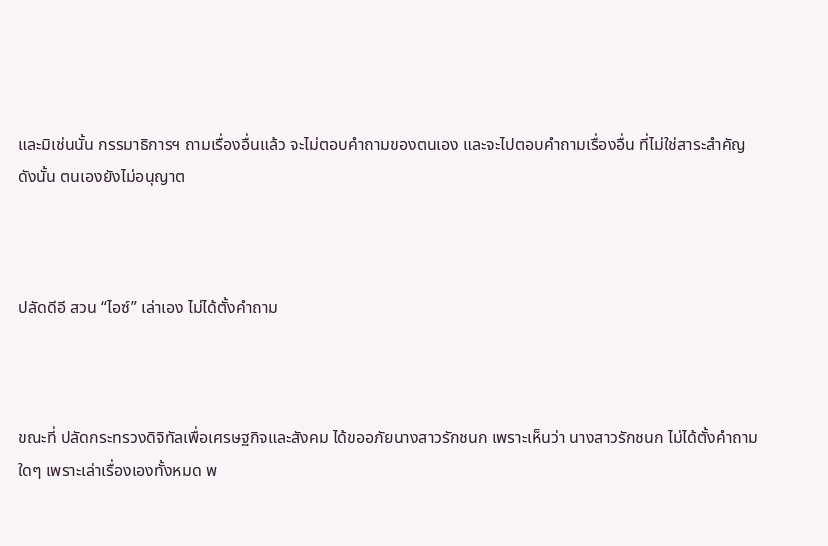และมิเช่นนั้น กรรมาธิการฯ ถามเรื่องอื่นแล้ว จะไม่ตอบคำถามของตนเอง และจะไปตอบคำถามเรื่องอื่น ที่ไม่ใช่สาระสำคัญ ดังนั้น ตนเองยังไม่อนุญาต



ปลัดดีอี สวน “ไอซ์” เล่าเอง ไม่ได้ตั้งคำถาม



ขณะที่ ปลัดกระทรวงดิจิทัลเพื่อเศรษฐกิจและสังคม ได้ขออภัยนางสาวรักชนก เพราะเห็นว่า นางสาวรักชนก ไม่ได้ตั้งคำถามใดๆ เพราะเล่าเรื่องเองทั้งหมด พ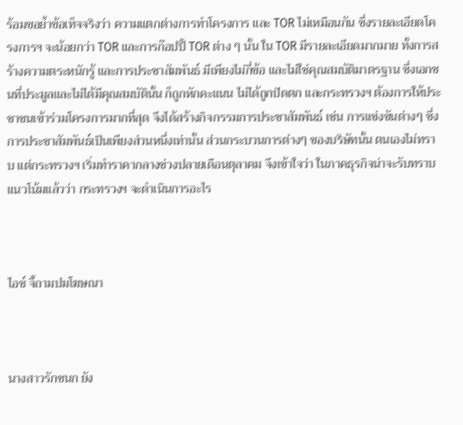ร้อมขอย้ำข้อเท็จจริงว่า ความแตกต่างการทำโครงการ และ TOR ไม่เหมือนกัน ซึ่งรายละเอียดโครงการฯ จะน้อยกว่า TOR และการก๊อปปี้ TOR ต่าง ๆ นั้น ใน TOR มีรายละเอียดมากมาย ทั้งการสร้างความตระหนักรู้ และการประชาสัมพันธ์ มีเพียงไม่กี่ข้อ และไม่ใช่คุณสมบัติมาตรฐาน ซึ่งเอกชนที่ประมูลและไม่ได้มีคุณสมบัตินั้น ก็ถูกหักคะแนน ไม่ได้ถูกปัดตก และกระทรวงฯ ต้องการให้ประชาชนเข้าร่วมโครงการมากที่สุด จึงได้สร้างกิจกรรมการประชาสัมพันธ์ เช่น การแข่งขันต่างๆ ซึ่งการประชาสัมพันธ์เป็นเพียงส่วนหนึ่งเท่านั้น ส่วนกระบวนการต่างๆ ของบริษัทนั้น ตนเองไม่ทราบ แต่กระทรวงฯ เริ่มทำราคากลางช่วงปลายเดือนตุลาคม จึงเข้าใจว่า ในภาคธุรกิจน่าจะรับทราบแนวโน้มแล้วว่า กระทรวงฯ จะดำเนินการอะไร



ไอซ์ จี้ถามปมโฆษณา



นางสาวรักชนก ยัง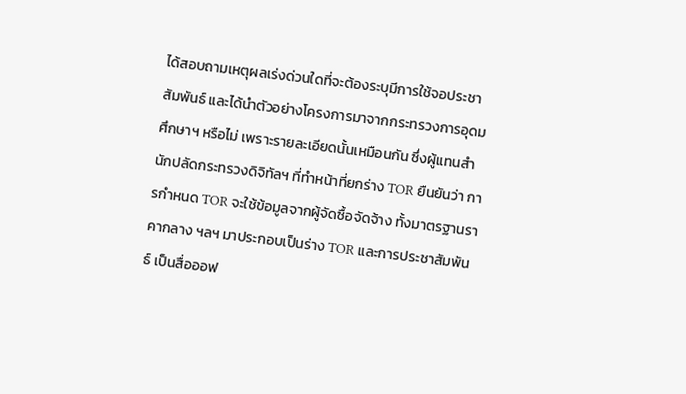ได้สอบถามเหตุผลเร่งด่วนใดที่จะต้องระบุมีการใช้จอประชาสัมพันธ์ และได้นำตัวอย่างโครงการมาจากกระทรวงการอุดมศึกษาฯ หรือไม่ เพราะรายละเอียดนั้นเหมือนกัน ซึ่งผู้แทนสำนักปลัดกระทรวงดิจิทัลฯ ที่ทำหน้าที่ยกร่าง TOR ยืนยันว่า การกำหนด TOR จะใช้ข้อมูลจากผู้จัดซื้อจัดจ้าง ทั้งมาตรฐานราคากลาง ฯลฯ มาประกอบเป็นร่าง TOR และการประชาสัมพันธ์ เป็นสื่อออฟ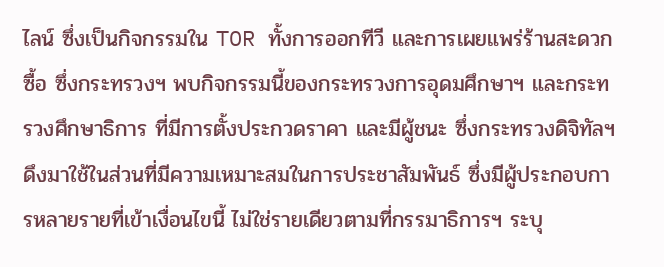ไลน์ ซึ่งเป็นกิจกรรมใน TOR ทั้งการออกทีวี และการเผยแพร่ร้านสะดวกซื้อ ซึ่งกระทรวงฯ พบกิจกรรมนี้ของกระทรวงการอุดมศึกษาฯ และกระทรวงศึกษาธิการ ที่มีการตั้งประกวดราคา และมีผู้ชนะ ซึ่งกระทรวงดิจิทัลฯ ดึงมาใช้ในส่วนที่มีความเหมาะสมในการประชาสัมพันธ์ ซึ่งมีผู้ประกอบการหลายรายที่เข้าเงื่อนไขนี้ ไม่ใช่รายเดียวตามที่กรรมาธิการฯ ระบุ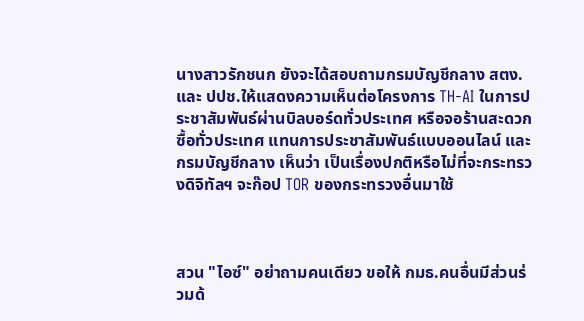นางสาวรักชนก ยังจะได้สอบถามกรมบัญชีกลาง สตง. และ ปปช.ให้แสดงความเห็นต่อโครงการ TH-AI ในการประชาสัมพันธ์ผ่านบิลบอร์ดทั่วประเทศ หรือจอร้านสะดวกซื้อทั่วประเทศ แทนการประชาสัมพันธ์แบบออนไลน์ และกรมบัญชีกลาง เห็นว่า เป็นเรื่องปกติหรือไม่ที่จะกระทรวงดิจิทัลฯ จะก๊อป TOR ของกระทรวงอื่นมาใช้



สวน "ไอซ์" อย่าถามคนเดียว ขอให้ กมธ.คนอื่นมีส่วนร่วมด้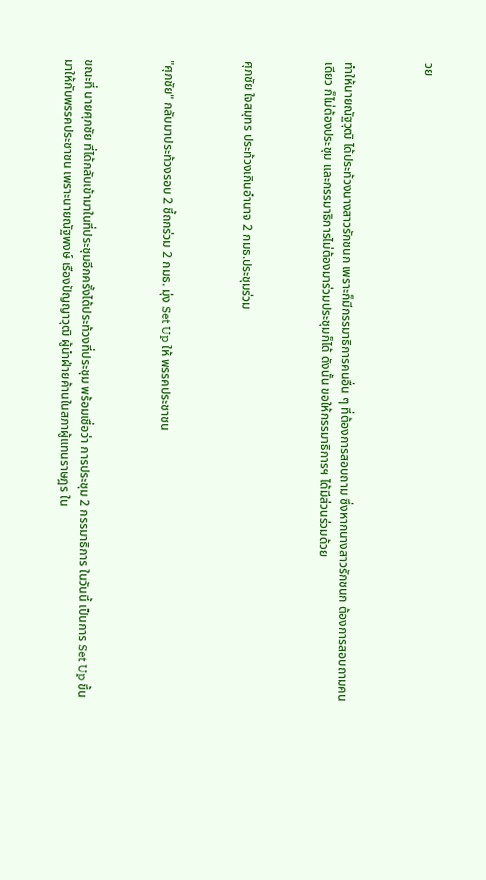วย



ทำให้นายณัฐวุฒิ ได้ประท้วงนางสาวรักชนก เพราะก็มีกรรมาธิการคนอื่น ๆ ที่ต้องการสอบถาม ซึ่งหากนางสาวรักชนก ต้องการสอบถามคนเดียว ก็ไม่ต้องประชุม และกรรมาธิการไม่ต้องมาร่วมประชุมก็ได้ ดังนั้น ขอให้กรรมาธิการฯ ได้มีส่วนร่วมด้วย



ศุภชัย ใจสมุทร ประท้วงเกินอำนาจ 2 กมธ.ประชุมร่วม



"ศุภชัย" กลับมาประท้วงรอบ 2 ชี้ถกร่วม 2 กมธ. มุ่ง Set Up ให้ พรรคประชาชน



ขณะที่ นายศุภชัย ที่ได้กลับเข้ามาในที่ประชุมอีกครั้งได้ประท้วงที่ประชุม พร้อมเชื่อว่า การประชุม 2 กรรมาธิการ ในวันนี้ เป็นการ Set Up ขึ้นมาให้กับพรรคประชาชน เพราะนายณัฐพงษ์ เรืองปัญญาวุฒิ ผู้นำฝ่ายค้านในสภาผู้แทนราษฎร ใน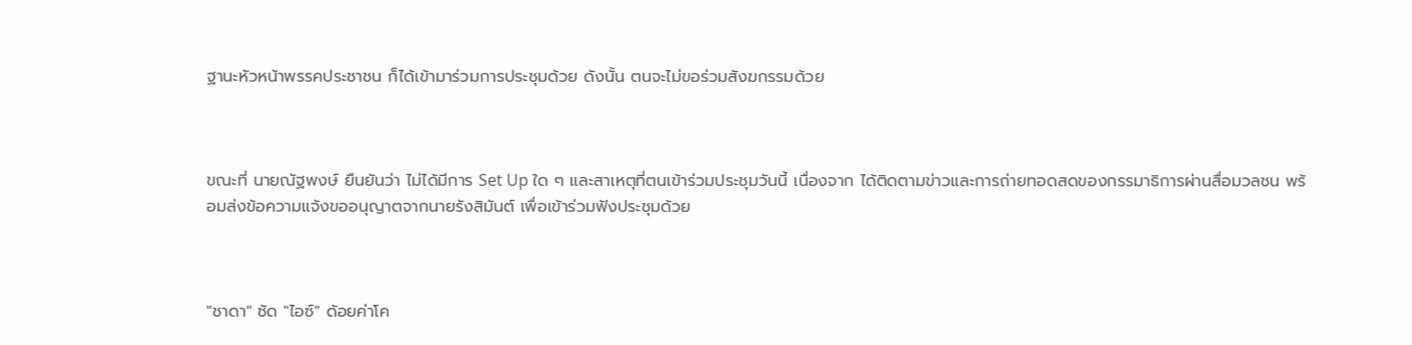ฐานะหัวหน้าพรรคประชาชน ก็ได้เข้ามาร่วมการประชุมด้วย ดังนั้น ตนจะไม่ขอร่วมสังฆกรรมด้วย



ขณะที่ นายณัฐพงษ์ ยืนยันว่า ไม่ได้มีการ Set Up ใด ๆ และสาเหตุที่ตนเข้าร่วมประชุมวันนี้ เนื่องจาก ได้ติดตามข่าวและการถ่ายทอดสดของกรรมาธิการผ่านสื่อมวลชน พร้อมส่งข้อความแจ้งขออนุญาตจากนายรังสิมันต์ เพื่อเข้าร่วมฟังประชุมด้วย



"ชาดา" ซัด "ไอซ์" ด้อยค่าโค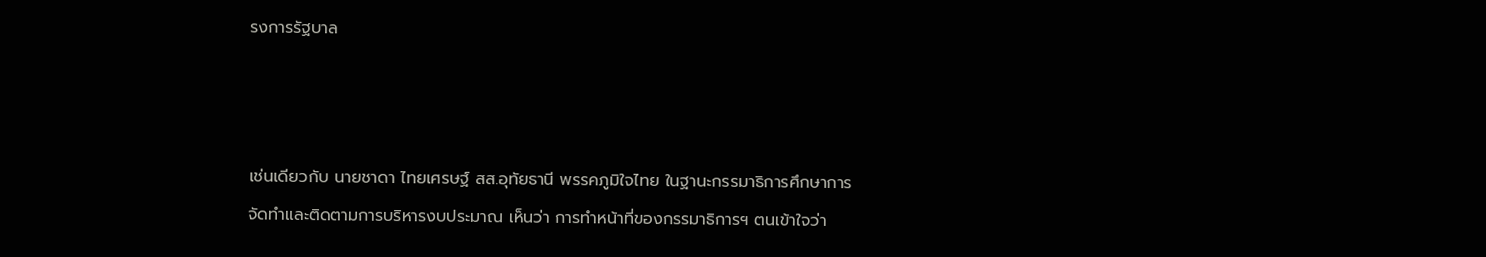รงการรัฐบาล



เช่นเดียวกับ นายชาดา ไทยเศรษฐ์ สส.อุทัยธานี พรรคภูมิใจไทย ในฐานะกรรมาธิการศึกษาการจัดทำและติดตามการบริหารงบประมาณ เห็นว่า การทำหน้าที่ของกรรมาธิการฯ ตนเข้าใจว่า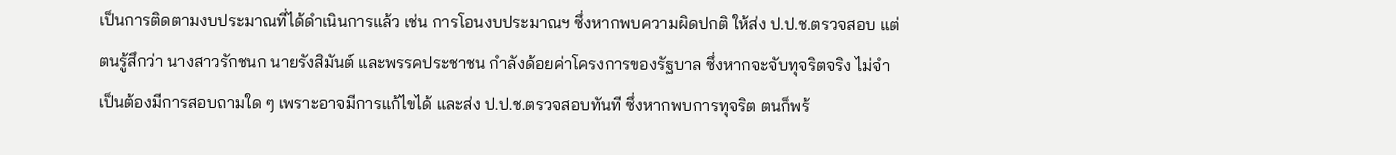เป็นการติดตามงบประมาณที่ได้ดำเนินการแล้ว เช่น การโอนงบประมาณฯ ซึ่งหากพบความผิดปกติ ให้ส่ง ป.ป.ช.ตรวจสอบ แต่ตนรู้สึกว่า นางสาวรักชนก นายรังสิมันต์ และพรรคประชาชน กำลังด้อยค่าโครงการของรัฐบาล ซึ่งหากจะจับทุจริตจริง ไม่จำเป็นต้องมีการสอบถามใด ๆ เพราะอาจมีการแก้ไขได้ และส่ง ป.ป.ช.ตรวจสอบทันที ซึ่งหากพบการทุจริต ตนก็พร้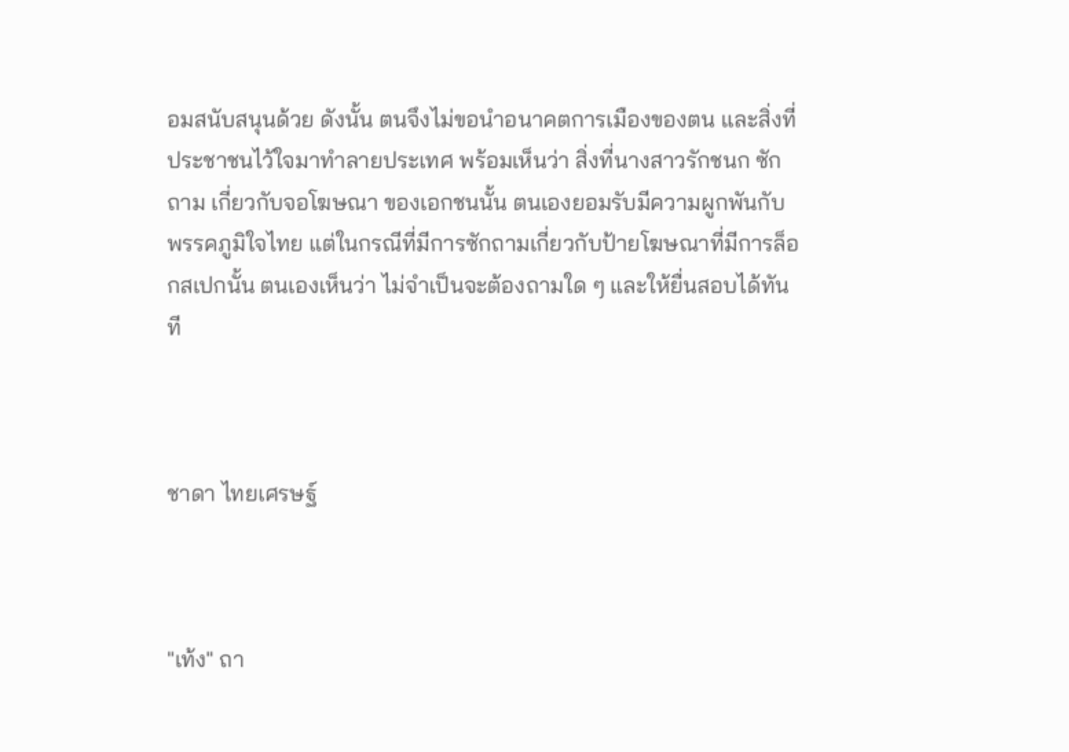อมสนับสนุนด้วย ดังนั้น ตนจึงไม่ขอนำอนาคตการเมืองของตน และสิ่งที่ประชาชนไว้ใจมาทำลายประเทศ พร้อมเห็นว่า สิ่งที่นางสาวรักชนก ซักถาม เกี่ยวกับจอโฆษณา ของเอกชนนั้น ตนเองยอมรับมีความผูกพันกับพรรคภูมิใจไทย แต่ในกรณีที่มีการซักถามเกี่ยวกับป้ายโฆษณาที่มีการล็อกสเปกนั้น ตนเองเห็นว่า ไม่จำเป็นจะต้องถามใด ๆ และให้ยื่นสอบได้ทันที



ชาดา ไทยเศรษฐ์



"เท้ง" ถา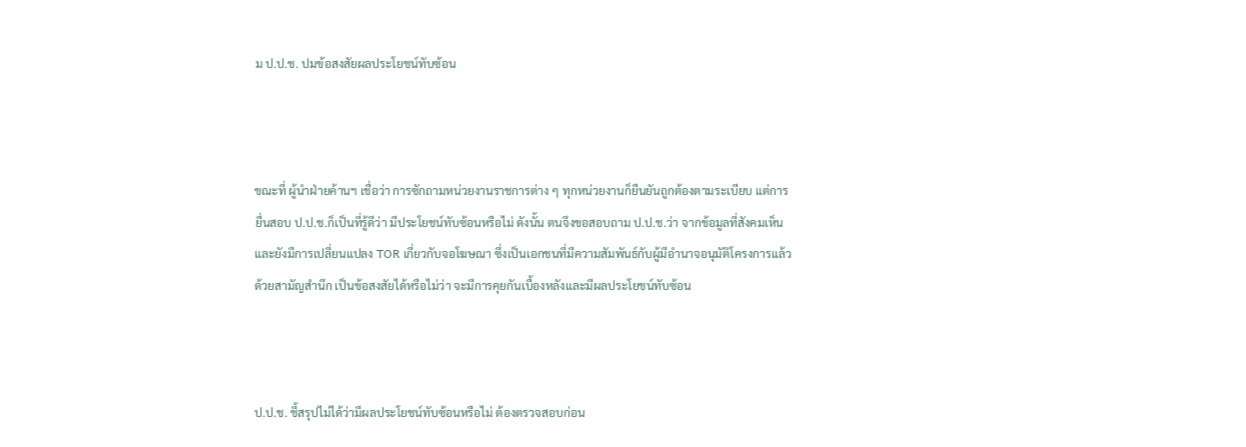ม ป.ป.ช. ปมข้อสงสัยผลประโยชน์ทับซ้อน



ขณะที่ ผู้นำฝ่ายค้านฯ เชื่อว่า การซักถามหน่วยงานราชการต่าง ๆ ทุกหน่วยงานก็ยืนยันถูกต้องตามระเบียบ แต่การยื่นสอบ ป.ป.ช.ก็เป็นที่รู้ดีว่า มีประโยชน์ทับซ้อนหรือไม่ ดังนั้น ตนจึงขอสอบถาม ป.ป.ช.ว่า จากข้อมูลที่สังคมเห็น และยังมีการเปลี่ยนแปลง TOR เกี่ยวกับจอโฆษณา ซึ่งเป็นเอกชนที่มีความสัมพันธ์กับผู้มีอำนาจอนุมัติโครงการแล้ว ด้วยสามัญสำนึก เป็นข้อสงสัยได้หรือไม่ว่า จะมีการคุยกันเบื้องหลังและมีผลประโยชน์ทับซ้อน



ป.ป.ช. ชี้สรุปไม่ได้ว่ามีผลประโยชน์ทับซ้อนหรือไม่ ต้องตรวจสอบก่อน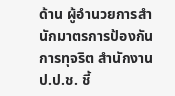ด้าน ผู้อำนวยการสำนักมาตรการป้องกันการทุจริต สำนักงาน ป.ป.ช. ชี้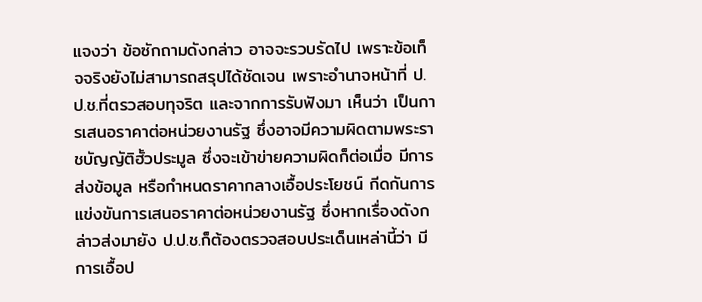แจงว่า ข้อซักถามดังกล่าว อาจจะรวบรัดไป เพราะข้อเท็จจริงยังไม่สามารถสรุปได้ชัดเจน เพราะอำนาจหน้าที่ ป.ป.ช.ที่ตรวสอบทุจริต และจากการรับฟังมา เห็นว่า เป็นการเสนอราคาต่อหน่วยงานรัฐ ซึ่งอาจมีความผิดตามพระราชบัญญัติฮั้วประมูล ซึ่งจะเข้าข่ายความผิดก็ต่อเมื่อ มีการส่งข้อมูล หรือกำหนดราคากลางเอื้อประโยชน์ กีดกันการแข่งขันการเสนอราคาต่อหน่วยงานรัฐ ซึ่งหากเรื่องดังกล่าวส่งมายัง ป.ป.ช.ก็ต้องตรวจสอบประเด็นเหล่านี้ว่า มีการเอื้อป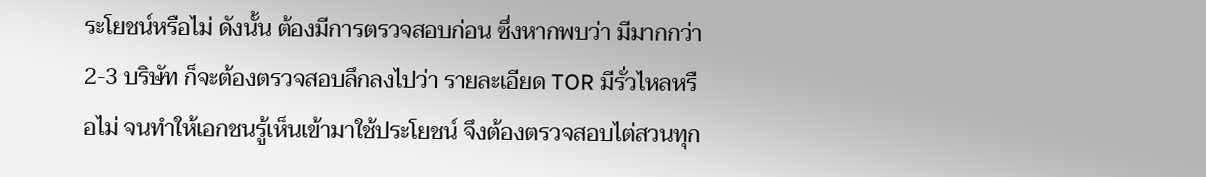ระโยชน์หรือไม่ ดังนั้น ต้องมีการตรวจสอบก่อน ซึ่งหากพบว่า มีมากกว่า 2-3 บริษัท ก็จะต้องตรวจสอบลึกลงไปว่า รายละเอียด TOR มีรั่วไหลหรือไม่ จนทำให้เอกชนรู้เห็นเข้ามาใช้ประโยชน์ จึงต้องตรวจสอบไต่สวนทุก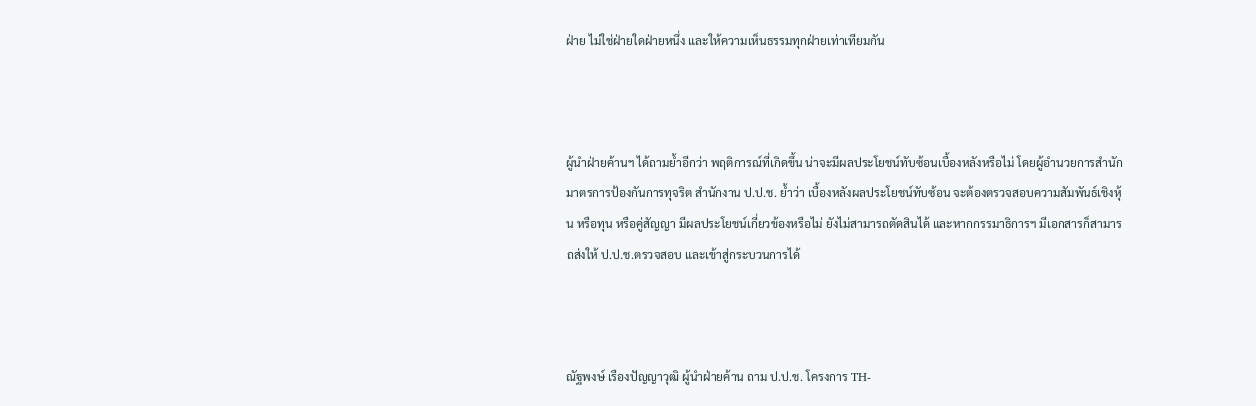ฝ่าย ไม่ใช่ฝ่ายใดฝ่ายหนึ่ง และให้ความเห็นธรรมทุกฝ่ายเท่าเทียมกัน



ผู้นำฝ่ายค้านฯ ได้ถามย้ำอีกว่า พฤติการณ์ที่เกิดขึ้น น่าจะมีผลประโยชน์ทับซ้อนเบื้องหลังหรือไม่ โดยผู้อำนวยการสำนักมาตรการป้องกันการทุจริต สำนักงาน ป.ป.ช. ย้ำว่า เบื้องหลังผลประโยชน์ทับซ้อน จะต้องตรวจสอบความสัมพันธ์เชิงหุ้น หรือทุน หรือคู่สัญญา มีผลประโยชน์เกี่ยวข้องหรือไม่ ยังไม่สามารถตัดสินได้ และหากกรรมาธิการฯ มีเอกสารก็สามารถส่งให้ ป.ป.ช.ตรวจสอบ และเข้าสู่กระบวนการได้



ณัฐพงษ์ เรืองปัญญาวุฒิ ผู้นำฝ่ายค้าน ถาม ป.ป.ช. โครงการ TH-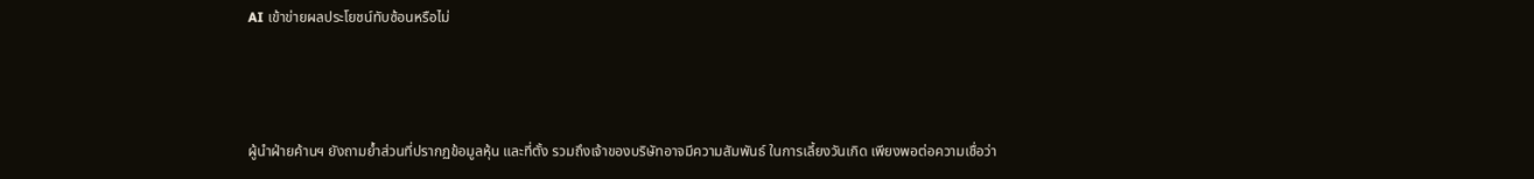AI เข้าข่ายผลประโยชน์ทับซ้อนหรือไม่



ผู้นำฝ่ายค้านฯ ยังถามย้ำส่วนที่ปรากฏข้อมูลหุ้น และที่ตั้ง รวมถึงเจ้าของบริษัทอาจมีความสัมพันธ์ ในการเลี้ยงวันเกิด เพียงพอต่อความเชื่อว่า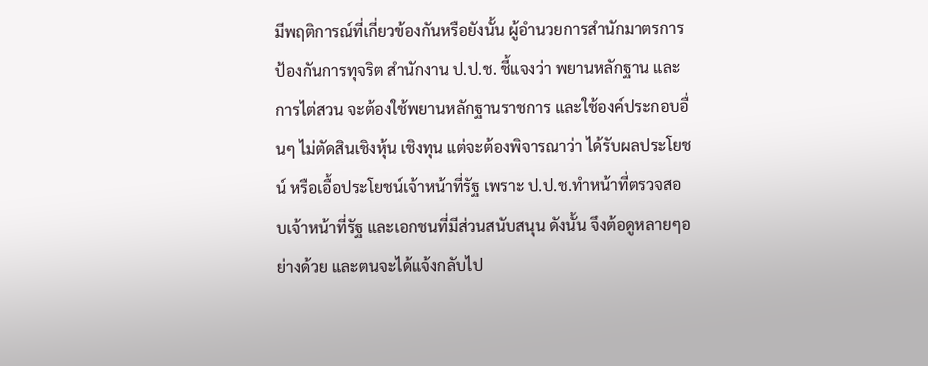มีพฤติการณ์ที่เกี่ยวข้องกันหรือยังนั้น ผู้อำนวยการสำนักมาตรการป้องกันการทุจริต สำนักงาน ป.ป.ช. ชี้แจงว่า พยานหลักฐาน และการไต่สวน จะต้องใช้พยานหลักฐานราชการ และใช้องค์ประกอบอื่นๆ ไม่ตัดสินเชิงหุ้น เชิงทุน แต่จะต้องพิจารณาว่า ได้รับผลประโยชน์ หรือเอื้อประโยชน์เจ้าหน้าที่รัฐ เพราะ ป.ป.ช.ทำหน้าที่ตรวจสอบเจ้าหน้าที่รัฐ และเอกชนที่มีส่วนสนับสนุน ดังนั้น จึงต้อดูหลายๆอย่างด้วย และตนจะได้แจ้งกลับไป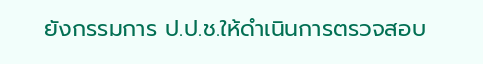ยังกรรมการ ป.ป.ช.ให้ดำเนินการตรวจสอบ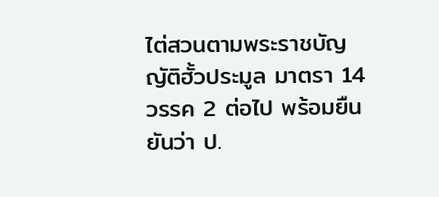ไต่สวนตามพระราชบัญญัติฮั้วประมูล มาตรา 14 วรรค 2 ต่อไป พร้อมยืนยันว่า ป.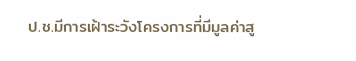ป.ช.มีการเฝ้าระวังโครงการที่มีมูลค่าสู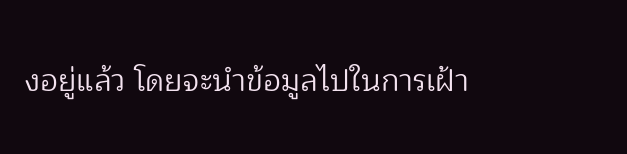งอยู่แล้ว โดยจะนำข้อมูลไปในการเฝ้า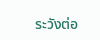ระวังต่อ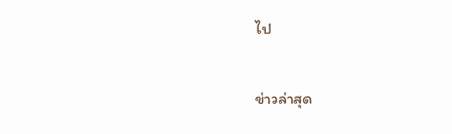ไป

ข่าวล่าสุด